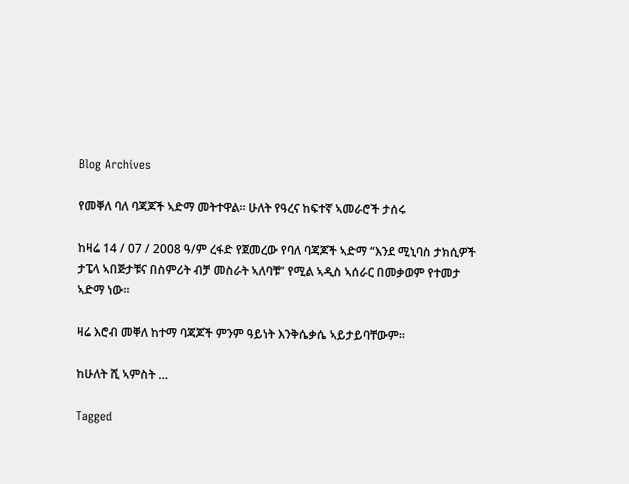Blog Archives

የመቐለ ባለ ባጃጆች ኣድማ መትተዋል። ሁለት የዓረና ከፍተኛ ኣመራሮች ታሰሩ

ከዛሬ 14 / 07 / 2008 ዓ/ም ረፋድ የጀመረው የባለ ባጃጆች ኣድማ “እንደ ሚኒባስ ታክሲዎች ታፔላ ኣበጅታቹና በስምሪት ብቻ መስራት ኣለባቹ” የሚል ኣዲስ ኣሰራር በመቃወም የተመታ ኣድማ ነው።

ዛሬ እሮብ መቐለ ከተማ ባጃጆች ምንም ዓይነት እንቅሴቃሴ ኣይታይባቸውም።

ከሁለት ሺ ኣምስት …

Tagged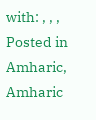with: , , ,
Posted in Amharic, Amharic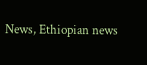News, Ethiopian news